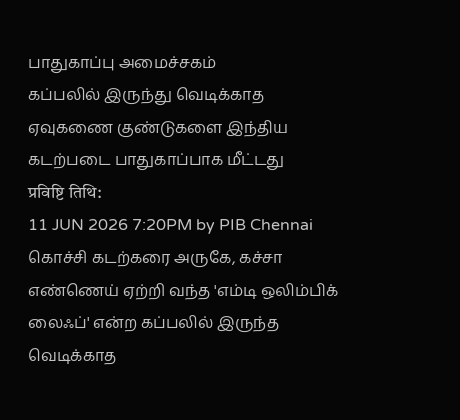பாதுகாப்பு அமைச்சகம்
கப்பலில் இருந்து வெடிக்காத ஏவுகணை குண்டுகளை இந்திய கடற்படை பாதுகாப்பாக மீட்டது
प्रविष्टि तिथि:
11 JUN 2026 7:20PM by PIB Chennai
கொச்சி கடற்கரை அருகே, கச்சா எண்ணெய் ஏற்றி வந்த 'எம்டி ஒலிம்பிக் லைஃப்' என்ற கப்பலில் இருந்த வெடிக்காத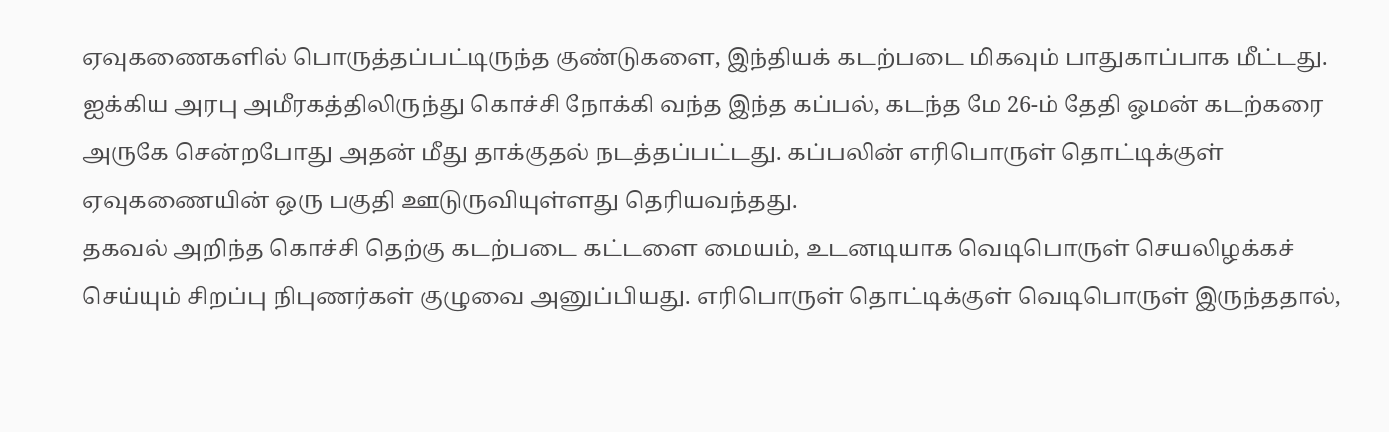ஏவுகணைகளில் பொருத்தப்பட்டிருந்த குண்டுகளை, இந்தியக் கடற்படை மிகவும் பாதுகாப்பாக மீட்டது.
ஐக்கிய அரபு அமீரகத்திலிருந்து கொச்சி நோக்கி வந்த இந்த கப்பல், கடந்த மே 26-ம் தேதி ஓமன் கடற்கரை அருகே சென்றபோது அதன் மீது தாக்குதல் நடத்தப்பட்டது. கப்பலின் எரிபொருள் தொட்டிக்குள் ஏவுகணையின் ஒரு பகுதி ஊடுருவியுள்ளது தெரியவந்தது.
தகவல் அறிந்த கொச்சி தெற்கு கடற்படை கட்டளை மையம், உடனடியாக வெடிபொருள் செயலிழக்கச் செய்யும் சிறப்பு நிபுணர்கள் குழுவை அனுப்பியது. எரிபொருள் தொட்டிக்குள் வெடிபொருள் இருந்ததால்,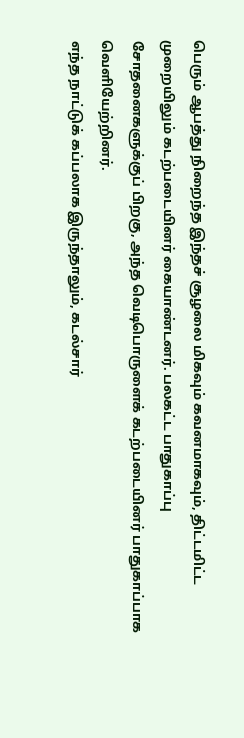பெரும் ஆபத்து நிறைந்த இந்தச் சூழலை மிகவும் கவனமாகவும், திட்டமிட்ட முறையிலும் கடற்படையினர் கையாண்டனர். பலகட்ட பாதுகாப்பு சோதனைகளுக்குப் பிறகு, அந்த வெடிபொருளைக் கடற்படையினர் பாதுகாப்பாக வெளியேற்றினர்.
எந்த நாட்டுக் கப்பலாக இருந்தாலும், கடல்சார்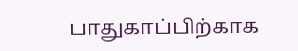பாதுகாப்பிற்காக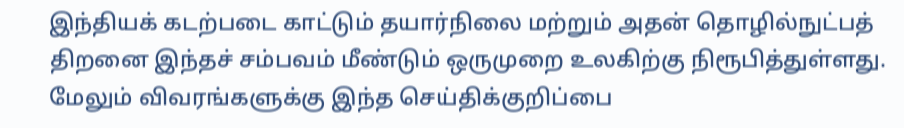இந்தியக் கடற்படை காட்டும் தயார்நிலை மற்றும் அதன் தொழில்நுட்பத் திறனை இந்தச் சம்பவம் மீண்டும் ஒருமுறை உலகிற்கு நிரூபித்துள்ளது.
மேலும் விவரங்களுக்கு இந்த செய்திக்குறிப்பை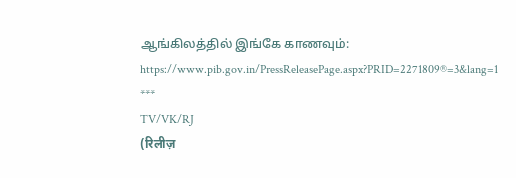ஆங்கிலத்தில் இங்கே காணவும்: https://www.pib.gov.in/PressReleasePage.aspx?PRID=2271809®=3&lang=1
***
TV/VK/RJ
(रिलीज़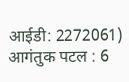आईडी: 2272061)
आगंतुक पटल : 6